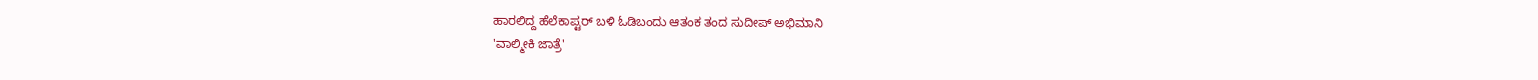ಹಾರಲಿದ್ದ ಹೆಲೆಕಾಪ್ಟರ್ ಬಳಿ ಓಡಿಬಂದು ಆತಂಕ ತಂದ ಸುದೀಪ್ ಅಭಿಮಾನಿ
'ವಾಲ್ಮೀಕಿ ಜಾತ್ರೆ'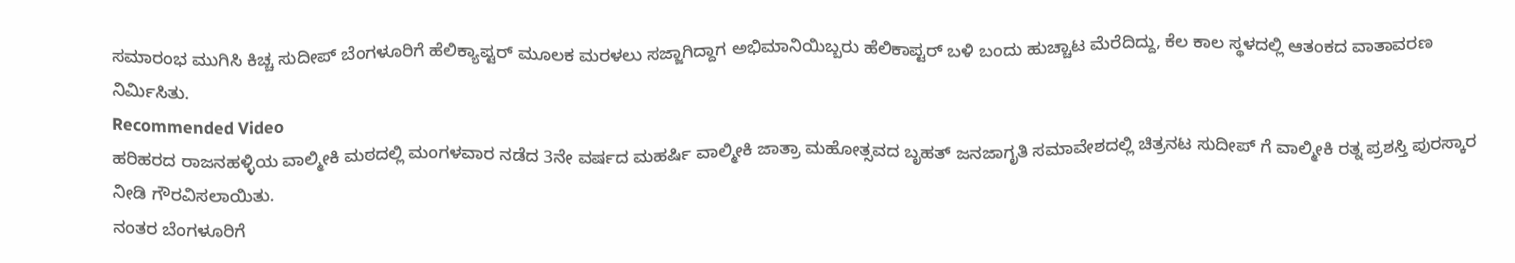ಸಮಾರಂಭ ಮುಗಿಸಿ ಕಿಚ್ಚ ಸುದೀಪ್ ಬೆಂಗಳೂರಿಗೆ ಹೆಲಿಕ್ಯಾಪ್ಟರ್ ಮೂಲಕ ಮರಳಲು ಸಜ್ಜಾಗಿದ್ದಾಗ ಅಭಿಮಾನಿಯಿಬ್ಬರು ಹೆಲಿಕಾಪ್ಟರ್ ಬಳಿ ಬಂದು ಹುಚ್ಚಾಟ ಮೆರೆದಿದ್ದು, ಕೆಲ ಕಾಲ ಸ್ಥಳದಲ್ಲಿ ಆತಂಕದ ವಾತಾವರಣ ನಿರ್ಮಿಸಿತು.
Recommended Video
ಹರಿಹರದ ರಾಜನಹಳ್ಳಿಯ ವಾಲ್ಮೀಕಿ ಮಠದಲ್ಲಿ ಮಂಗಳವಾರ ನಡೆದ 3ನೇ ವರ್ಷದ ಮಹರ್ಷಿ ವಾಲ್ಮೀಕಿ ಜಾತ್ರಾ ಮಹೋತ್ಸವದ ಬೃಹತ್ ಜನಜಾಗೃತಿ ಸಮಾವೇಶದಲ್ಲಿ ಚಿತ್ರನಟ ಸುದೀಪ್ ಗೆ ವಾಲ್ಮೀಕಿ ರತ್ನ ಪ್ರಶಸ್ತಿ ಪುರಸ್ಕಾರ ನೀಡಿ ಗೌರವಿಸಲಾಯಿತು.
ನಂತರ ಬೆಂಗಳೂರಿಗೆ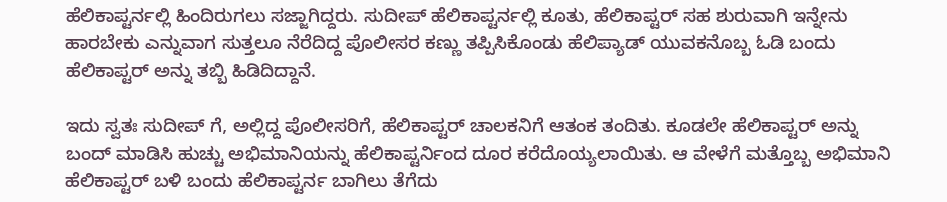ಹೆಲಿಕಾಪ್ಟರ್ನಲ್ಲಿ ಹಿಂದಿರುಗಲು ಸಜ್ಜಾಗಿದ್ದರು. ಸುದೀಪ್ ಹೆಲಿಕಾಪ್ಟರ್ನಲ್ಲಿ ಕೂತು, ಹೆಲಿಕಾಪ್ಟರ್ ಸಹ ಶುರುವಾಗಿ ಇನ್ನೇನು ಹಾರಬೇಕು ಎನ್ನುವಾಗ ಸುತ್ತಲೂ ನೆರೆದಿದ್ದ ಪೊಲೀಸರ ಕಣ್ಣು ತಪ್ಪಿಸಿಕೊಂಡು ಹೆಲಿಪ್ಯಾಡ್ ಯುವಕನೊಬ್ಬ ಓಡಿ ಬಂದು ಹೆಲಿಕಾಪ್ಟರ್ ಅನ್ನು ತಬ್ಬಿ ಹಿಡಿದಿದ್ದಾನೆ.

ಇದು ಸ್ವತಃ ಸುದೀಪ್ ಗೆ, ಅಲ್ಲಿದ್ದ ಪೊಲೀಸರಿಗೆ, ಹೆಲಿಕಾಪ್ಟರ್ ಚಾಲಕನಿಗೆ ಆತಂಕ ತಂದಿತು. ಕೂಡಲೇ ಹೆಲಿಕಾಪ್ಟರ್ ಅನ್ನು ಬಂದ್ ಮಾಡಿಸಿ ಹುಚ್ಚು ಅಭಿಮಾನಿಯನ್ನು ಹೆಲಿಕಾಪ್ಟರ್ನಿಂದ ದೂರ ಕರೆದೊಯ್ಯಲಾಯಿತು. ಆ ವೇಳೆಗೆ ಮತ್ತೊಬ್ಬ ಅಭಿಮಾನಿ ಹೆಲಿಕಾಪ್ಟರ್ ಬಳಿ ಬಂದು ಹೆಲಿಕಾಪ್ಟರ್ನ ಬಾಗಿಲು ತೆಗೆದು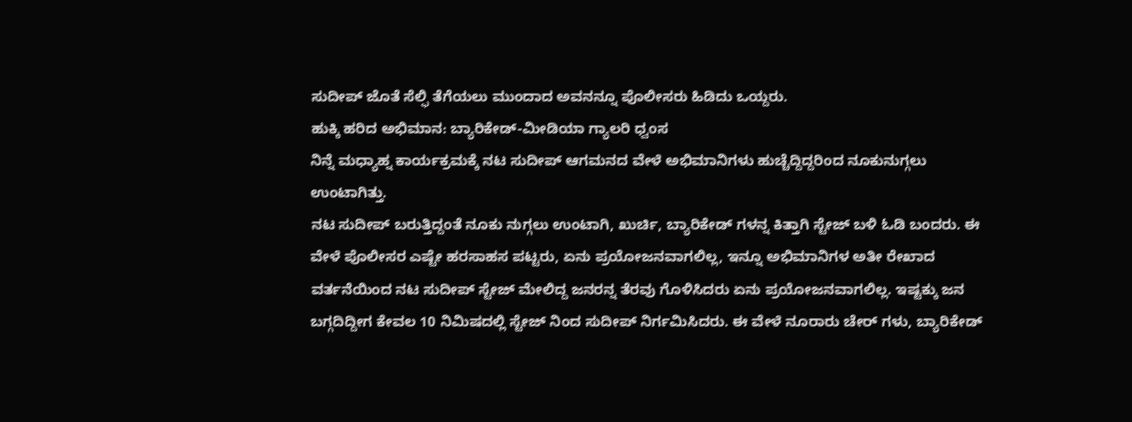ಸುದೀಪ್ ಜೊತೆ ಸೆಲ್ಫಿ ತೆಗೆಯಲು ಮುಂದಾದ ಅವನನ್ನೂ ಪೊಲೀಸರು ಹಿಡಿದು ಒಯ್ದರು.
ಹುಕ್ಕಿ ಹರಿದ ಅಭಿಮಾನ: ಬ್ಯಾರಿಕೇಡ್-ಮೀಡಿಯಾ ಗ್ಯಾಲರಿ ಧ್ವಂಸ
ನಿನ್ನೆ ಮಧ್ಯಾಹ್ನ ಕಾರ್ಯಕ್ರಮಕ್ಕೆ ನಟ ಸುದೀಪ್ ಆಗಮನದ ವೇಳೆ ಅಭಿಮಾನಿಗಳು ಹುಚ್ಚೆದ್ದಿದ್ದರಿಂದ ನೂಕುನುಗ್ಗಲು ಉಂಟಾಗಿತ್ತು.
ನಟ ಸುದೀಪ್ ಬರುತ್ತಿದ್ದಂತೆ ನೂಕು ನುಗ್ಗಲು ಉಂಟಾಗಿ, ಖುರ್ಚಿ, ಬ್ಯಾರಿಕೇಡ್ ಗಳನ್ನ ಕಿತ್ತಾಗಿ ಸ್ಟೇಜ್ ಬಳಿ ಓಡಿ ಬಂದರು. ಈ ವೇಳೆ ಪೊಲೀಸರ ಎಷ್ಟೇ ಹರಸಾಹಸ ಪಟ್ಟರು, ಏನು ಪ್ರಯೋಜನವಾಗಲಿಲ್ಲ, ಇನ್ನೂ ಅಭಿಮಾನಿಗಳ ಅತೀ ರೇಖಾದ ವರ್ತನೆಯಿಂದ ನಟ ಸುದೀಪ್ ಸ್ಟೇಜ್ ಮೇಲಿದ್ದ ಜನರನ್ನ ತೆರವು ಗೊಳಿಸಿದರು ಏನು ಪ್ರಯೋಜನವಾಗಲಿಲ್ಲ. ಇಷ್ಟಕ್ಕು ಜನ ಬಗ್ಗದಿದ್ದೀಗ ಕೇವಲ 10 ನಿಮಿಷದಲ್ಲಿ ಸ್ಟೇಜ್ ನಿಂದ ಸುದೀಪ್ ನಿರ್ಗಮಿಸಿದರು. ಈ ವೇಳೆ ನೂರಾರು ಚೇರ್ ಗಳು, ಬ್ಯಾರಿಕೇಡ್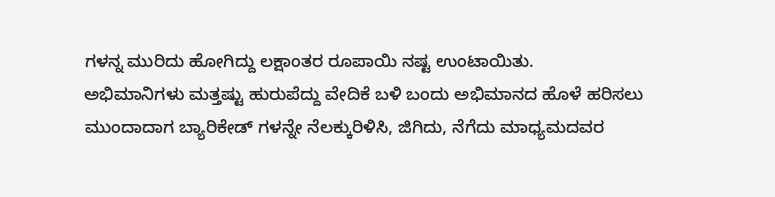ಗಳನ್ನ ಮುರಿದು ಹೋಗಿದ್ದು ಲಕ್ಷಾಂತರ ರೂಪಾಯಿ ನಷ್ಟ ಉಂಟಾಯಿತು.
ಅಭಿಮಾನಿಗಳು ಮತ್ತಷ್ಟು ಹುರುಪೆದ್ದು ವೇದಿಕೆ ಬಳಿ ಬಂದು ಅಭಿಮಾನದ ಹೊಳೆ ಹರಿಸಲು ಮುಂದಾದಾಗ ಬ್ಯಾರಿಕೇಡ್ ಗಳನ್ನೇ ನೆಲಕ್ಕುರಿಳಿಸಿ, ಜಿಗಿದು, ನೆಗೆದು ಮಾಧ್ಯಮದವರ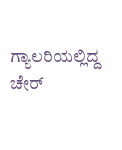ಗ್ಯಾಲರಿಯಲ್ಲಿದ್ದ ಚೇರ್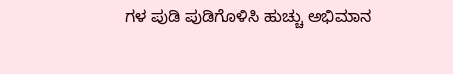ಗಳ ಪುಡಿ ಪುಡಿಗೊಳಿಸಿ ಹುಚ್ಚು ಅಭಿಮಾನ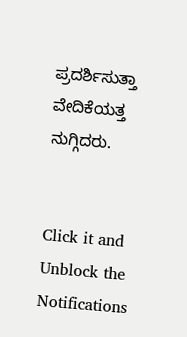ಪ್ರದರ್ಶಿಸುತ್ತಾ ವೇದಿಕೆಯತ್ತ ನುಗ್ಗಿದರು.


Click it and Unblock the Notifications